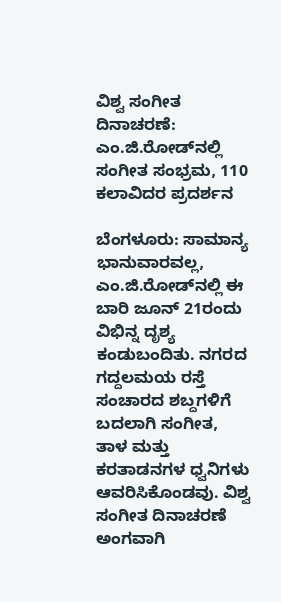ವಿಶ್ವ ಸಂಗೀತ ದಿನಾಚರಣೆ: ಎಂ.ಜಿ.ರೋಡ್‌ನಲ್ಲಿ ಸಂಗೀತ ಸಂಭ್ರಮ, 110 ಕಲಾವಿದರ ಪ್ರದರ್ಶನ

ಬೆಂಗಳೂರು: ಸಾಮಾನ್ಯ ಭಾನುವಾರವಲ್ಲ, ಎಂ.ಜಿ.ರೋಡ್‌ನಲ್ಲಿ ಈ ಬಾರಿ ಜೂನ್‌ 21ರಂದು ವಿಭಿನ್ನ ದೃಶ್ಯ ಕಂಡುಬಂದಿತು. ನಗರದ ಗದ್ದಲಮಯ ರಸ್ತೆ ಸಂಚಾರದ ಶಬ್ದಗಳಿಗೆ ಬದಲಾಗಿ ಸಂಗೀತ, ತಾಳ ಮತ್ತು ಕರತಾಡನಗಳ ಧ್ವನಿಗಳು ಆವರಿಸಿಕೊಂಡವು. ವಿಶ್ವ ಸಂಗೀತ ದಿನಾಚರಣೆ ಅಂಗವಾಗಿ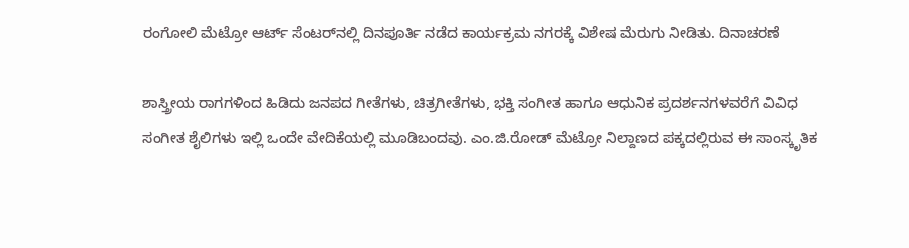ರಂಗೋಲಿ ಮೆಟ್ರೋ ಆರ್ಟ್ ಸೆಂಟರ್‌ನಲ್ಲಿ ದಿನಪೂರ್ತಿ ನಡೆದ ಕಾರ್ಯಕ್ರಮ ನಗರಕ್ಕೆ ವಿಶೇಷ ಮೆರುಗು ನೀಡಿತು. ದಿನಾಚರಣೆ

ಶಾಸ್ತ್ರೀಯ ರಾಗಗಳಿಂದ ಹಿಡಿದು ಜನಪದ ಗೀತೆಗಳು, ಚಿತ್ರಗೀತೆಗಳು, ಭಕ್ತಿ ಸಂಗೀತ ಹಾಗೂ ಆಧುನಿಕ ಪ್ರದರ್ಶನಗಳವರೆಗೆ ವಿವಿಧ ಸಂಗೀತ ಶೈಲಿಗಳು ಇಲ್ಲಿ ಒಂದೇ ವೇದಿಕೆಯಲ್ಲಿ ಮೂಡಿಬಂದವು. ಎಂ.ಜಿ.ರೋಡ್ ಮೆಟ್ರೋ ನಿಲ್ದಾಣದ ಪಕ್ಕದಲ್ಲಿರುವ ಈ ಸಾಂಸ್ಕೃತಿಕ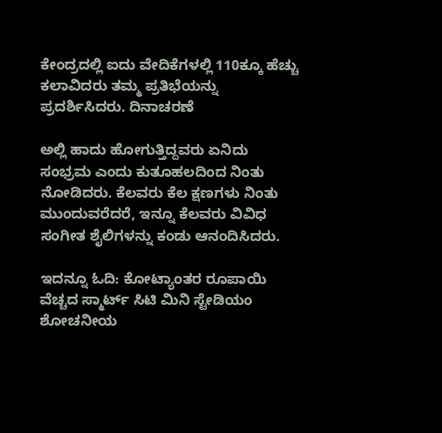ಕೇಂದ್ರದಲ್ಲಿ ಐದು ವೇದಿಕೆಗಳಲ್ಲಿ 110ಕ್ಕೂ ಹೆಚ್ಚು ಕಲಾವಿದರು ತಮ್ಮ ಪ್ರತಿಭೆಯನ್ನು ಪ್ರದರ್ಶಿಸಿದರು. ದಿನಾಚರಣೆ

ಅಲ್ಲಿ ಹಾದು ಹೋಗುತ್ತಿದ್ದವರು ಏನಿದು ಸಂಭ್ರಮ ಎಂದು ಕುತೂಹಲದಿಂದ ನಿಂತು ನೋಡಿದರು. ಕೆಲವರು ಕೆಲ ಕ್ಷಣಗಳು ನಿಂತು ಮುಂದುವರೆದರೆ, ಇನ್ನೂ ಕೆಲವರು ವಿವಿಧ ಸಂಗೀತ ಶೈಲಿಗಳನ್ನು ಕಂಡು ಆನಂದಿಸಿದರು.

ಇದನ್ನೂ ಓದಿ: ಕೋಟ್ಯಾಂತರ ರೂಪಾಯಿ ವೆಚ್ಚದ ಸ್ಮಾರ್ಟ್ ಸಿಟಿ ಮಿನಿ ಸ್ಟೇಡಿಯಂ ಶೋಚನೀಯ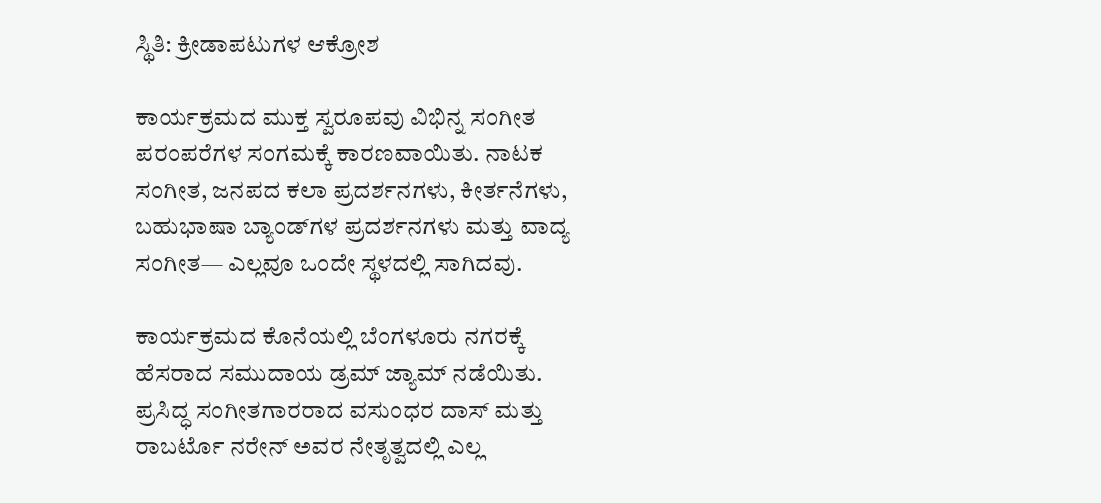ಸ್ಥಿತಿ: ಕ್ರೀಡಾಪಟುಗಳ ಆಕ್ರೋಶ

ಕಾರ್ಯಕ್ರಮದ ಮುಕ್ತ ಸ್ವರೂಪವು ವಿಭಿನ್ನ ಸಂಗೀತ ಪರಂಪರೆಗಳ ಸಂಗಮಕ್ಕೆ ಕಾರಣವಾಯಿತು. ನಾಟಕ ಸಂಗೀತ, ಜನಪದ ಕಲಾ ಪ್ರದರ್ಶನಗಳು, ಕೀರ್ತನೆಗಳು, ಬಹುಭಾಷಾ ಬ್ಯಾಂಡ್‌ಗಳ ಪ್ರದರ್ಶನಗಳು ಮತ್ತು ವಾದ್ಯ ಸಂಗೀತ— ಎಲ್ಲವೂ ಒಂದೇ ಸ್ಥಳದಲ್ಲಿ ಸಾಗಿದವು.

ಕಾರ್ಯಕ್ರಮದ ಕೊನೆಯಲ್ಲಿ ಬೆಂಗಳೂರು ನಗರಕ್ಕೆ ಹೆಸರಾದ ಸಮುದಾಯ ಡ್ರಮ್ ಜ್ಯಾಮ್‌ ನಡೆಯಿತು. ಪ್ರಸಿದ್ಧ ಸಂಗೀತಗಾರರಾದ ವಸುಂಧರ ದಾಸ್ ಮತ್ತು ರಾಬರ್ಟೊ ನರೇನ್ ಅವರ ನೇತೃತ್ವದಲ್ಲಿ ಎಲ್ಲ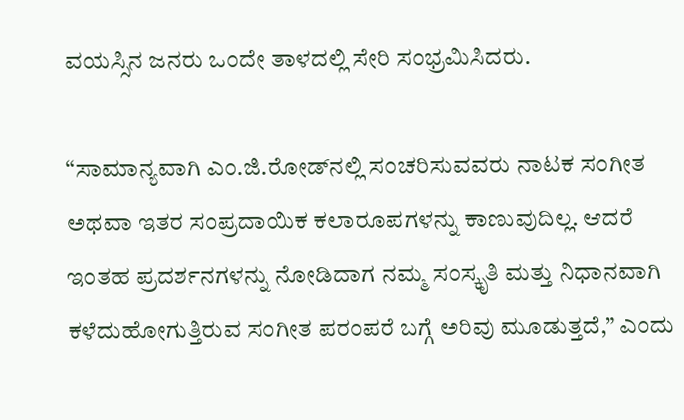ವಯಸ್ಸಿನ ಜನರು ಒಂದೇ ತಾಳದಲ್ಲಿ ಸೇರಿ ಸಂಭ್ರಮಿಸಿದರು.

“ಸಾಮಾನ್ಯವಾಗಿ ಎಂ.ಜಿ.ರೋಡ್‌ನಲ್ಲಿ ಸಂಚರಿಸುವವರು ನಾಟಕ ಸಂಗೀತ ಅಥವಾ ಇತರ ಸಂಪ್ರದಾಯಿಕ ಕಲಾರೂಪಗಳನ್ನು ಕಾಣುವುದಿಲ್ಲ. ಆದರೆ ಇಂತಹ ಪ್ರದರ್ಶನಗಳನ್ನು ನೋಡಿದಾಗ ನಮ್ಮ ಸಂಸ್ಕೃತಿ ಮತ್ತು ನಿಧಾನವಾಗಿ ಕಳೆದುಹೋಗುತ್ತಿರುವ ಸಂಗೀತ ಪರಂಪರೆ ಬಗ್ಗೆ ಅರಿವು ಮೂಡುತ್ತದೆ,” ಎಂದು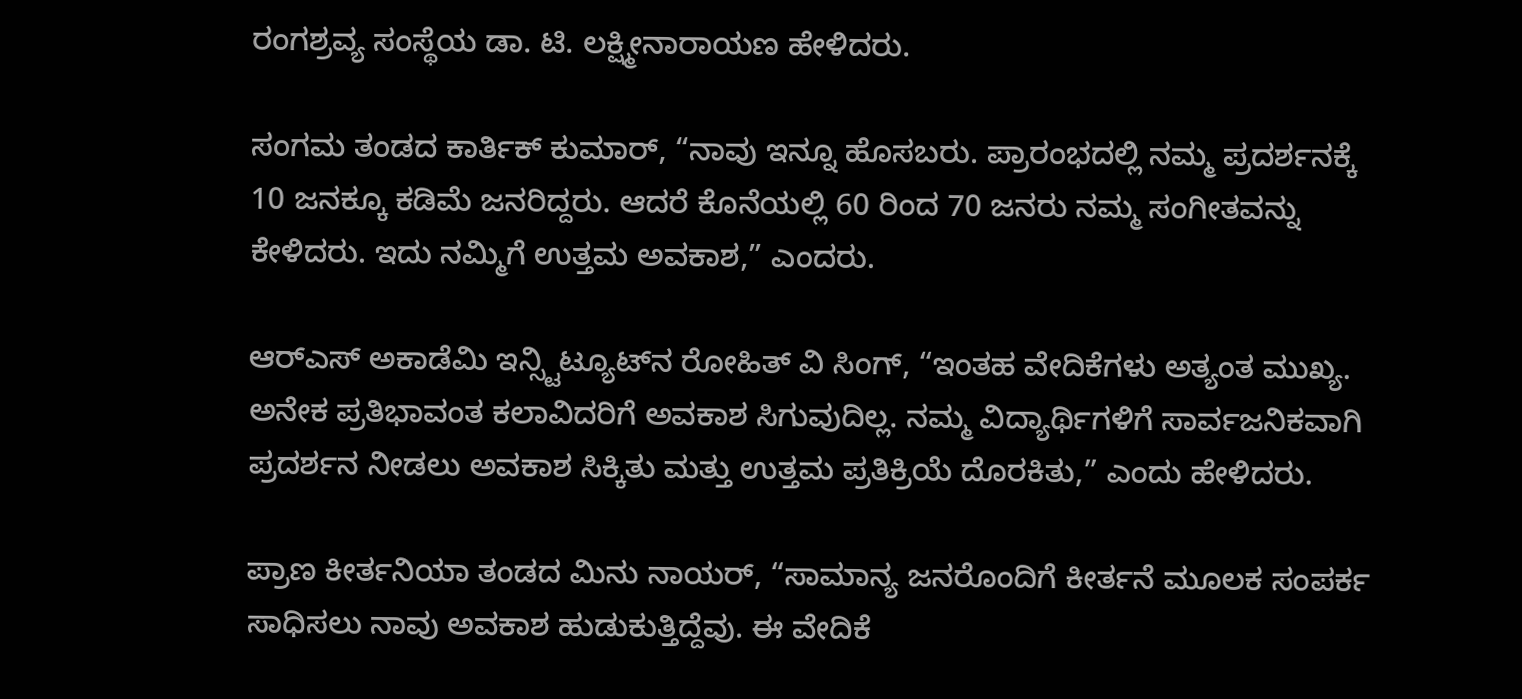ರಂಗಶ್ರವ್ಯ ಸಂಸ್ಥೆಯ ಡಾ. ಟಿ. ಲಕ್ಷ್ಮೀನಾರಾಯಣ ಹೇಳಿದರು.

ಸಂಗಮ ತಂಡದ ಕಾರ್ತಿಕ್ ಕುಮಾರ್, “ನಾವು ಇನ್ನೂ ಹೊಸಬರು. ಪ್ರಾರಂಭದಲ್ಲಿ ನಮ್ಮ ಪ್ರದರ್ಶನಕ್ಕೆ 10 ಜನಕ್ಕೂ ಕಡಿಮೆ ಜನರಿದ್ದರು. ಆದರೆ ಕೊನೆಯಲ್ಲಿ 60 ರಿಂದ 70 ಜನರು ನಮ್ಮ ಸಂಗೀತವನ್ನು ಕೇಳಿದರು. ಇದು ನಮ್ಮಿಗೆ ಉತ್ತಮ ಅವಕಾಶ,” ಎಂದರು.

ಆರ್‌ಎಸ್ ಅಕಾಡೆಮಿ ಇನ್ಸ್ಟಿಟ್ಯೂಟ್‌ನ ರೋಹಿತ್ ವಿ ಸಿಂಗ್, “ಇಂತಹ ವೇದಿಕೆಗಳು ಅತ್ಯಂತ ಮುಖ್ಯ. ಅನೇಕ ಪ್ರತಿಭಾವಂತ ಕಲಾವಿದರಿಗೆ ಅವಕಾಶ ಸಿಗುವುದಿಲ್ಲ. ನಮ್ಮ ವಿದ್ಯಾರ್ಥಿಗಳಿಗೆ ಸಾರ್ವಜನಿಕವಾಗಿ ಪ್ರದರ್ಶನ ನೀಡಲು ಅವಕಾಶ ಸಿಕ್ಕಿತು ಮತ್ತು ಉತ್ತಮ ಪ್ರತಿಕ್ರಿಯೆ ದೊರಕಿತು,” ಎಂದು ಹೇಳಿದರು.

ಪ್ರಾಣ ಕೀರ್ತನಿಯಾ ತಂಡದ ಮಿನು ನಾಯರ್, “ಸಾಮಾನ್ಯ ಜನರೊಂದಿಗೆ ಕೀರ್ತನೆ ಮೂಲಕ ಸಂಪರ್ಕ ಸಾಧಿಸಲು ನಾವು ಅವಕಾಶ ಹುಡುಕುತ್ತಿದ್ದೆವು. ಈ ವೇದಿಕೆ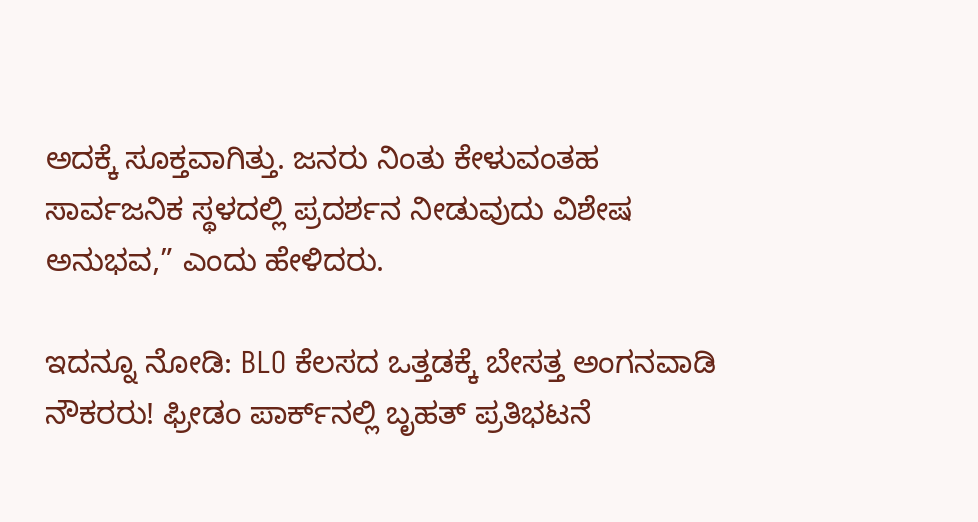ಅದಕ್ಕೆ ಸೂಕ್ತವಾಗಿತ್ತು. ಜನರು ನಿಂತು ಕೇಳುವಂತಹ ಸಾರ್ವಜನಿಕ ಸ್ಥಳದಲ್ಲಿ ಪ್ರದರ್ಶನ ನೀಡುವುದು ವಿಶೇಷ ಅನುಭವ,” ಎಂದು ಹೇಳಿದರು.

ಇದನ್ನೂ ನೋಡಿ: BLO ಕೆಲಸದ ಒತ್ತಡಕ್ಕೆ ಬೇಸತ್ತ ಅಂಗನವಾಡಿ ನೌಕರರು! ಫ್ರೀಡಂ ಪಾರ್ಕ್‌ನಲ್ಲಿ ಬೃಹತ್ ಪ್ರತಿಭಟನೆ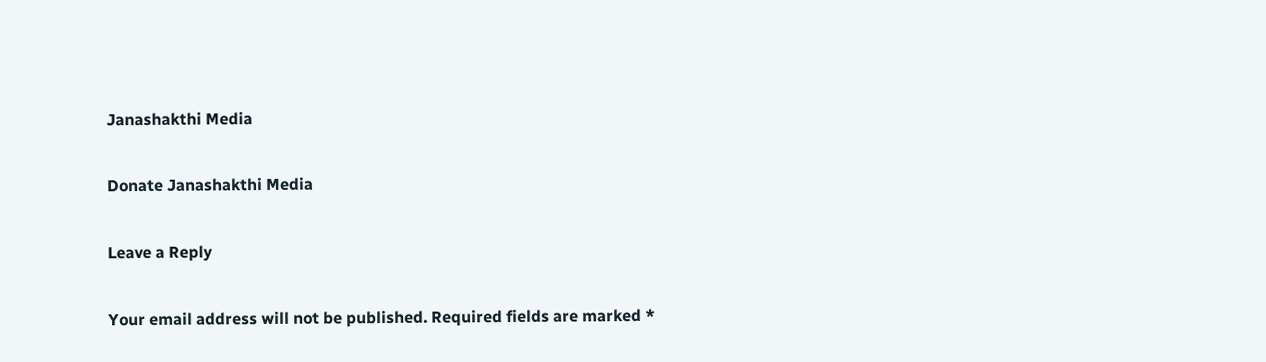Janashakthi Media

Donate Janashakthi Media

Leave a Reply

Your email address will not be published. Required fields are marked *